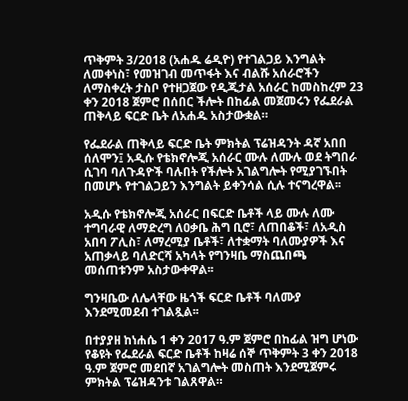ጥቅምት 3/2018 (አሐዱ ሬዲዮ) የተገልጋይ እንግልት ለመቀነስ፣ የመዝገብ መጥፋት እና ብልሹ አሰራሮችን ለማስቀረት ታስቦ የተዘጋጀው የዲጂታል አሰራር ከመስከረም 23 ቀን 2018 ጀምሮ በሰበር ችሎት በከፊል መጀመሩን የፌደራል ጠቅላይ ፍርድ ቤት ለአሐዱ አስታውቋል።

የፌደራል ጠቅላይ ፍርድ ቤት ምክትል ፕሬዝዳንት ዳኛ አበበ ሰለሞን፤ አዲሱ የቴክኖሎጂ አሰራር ሙሉ ለሙሉ ወደ ትግበራ ሲገባ ባለጉዳዮች ባሉበት የችሎት አገልግሎት የሚያገኙበት በመሆኑ የተገልጋይን እንግልት ይቀንሳል ሲሉ ተናግረዋል፡፡

አዲሱ የቴክኖሎጂ አሰራር በፍርድ ቤቶች ላይ ሙሉ ለሙ ተግባራዊ ለማድረግ ለዐቃቤ ሕግ ቢሮ፣ ለጠበቆች፣ ለአዲስ አበባ ፖሊስ፣ ለማረሚያ ቤቶች፣ ለተቋማት ባለሙያዎች እና አጠቃላይ ባለድርሻ አካላት የግንዛቤ ማስጨበጫ መሰጠቱንም አስታውቀዋል፡፡

ግንዛቤው ለሌላቸው ዜጎች ፍርድ ቤቶች ባለሙያ እንደሚመደብ ተገልጿል፡፡

በተያያዘ ከነሐሴ 1 ቀን 2017 ዓ.ም ጀምሮ በከፊል ዝግ ሆነው የቆዩት የፌደራል ፍርድ ቤቶች ከዛሬ ሰኞ ጥቅምት 3 ቀን 2018 ዓ.ም ጀምሮ መደበኛ አገልግሎት መስጠት እንደሚጀምሩ ምክትል ፕሬዝዳንቱ ገልጸዋል።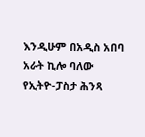እንዲሁም በአዲስ አበባ አራት ኪሎ ባለው የኢትዮ-ፓስታ ሕንጻ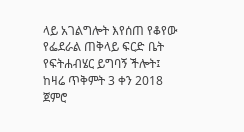ላይ አገልግሎት እየሰጠ የቆየው የፌደራል ጠቅላይ ፍርድ ቤት የፍትሐብሄር ይግባኝ ችሎት፤ ከዛሬ ጥቅምት 3 ቀን 2018 ጀምሮ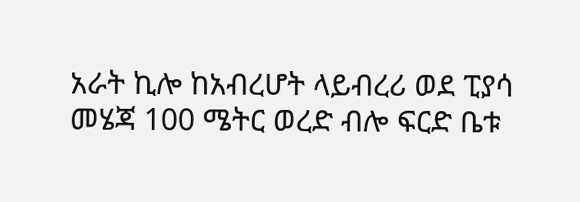አራት ኪሎ ከአብረሆት ላይብረሪ ወደ ፒያሳ መሄጃ 100 ሜትር ወረድ ብሎ ፍርድ ቤቱ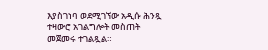እያስገነባ ወደሚገኘው አዲሱ ሕንጿ ተዛውሮ አገልግሎት መስጠት መጀመሩ ተገልጿል።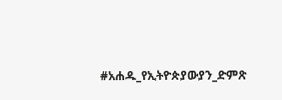#አሐዱ_የኢትዮጵያውያን_ድምጽ